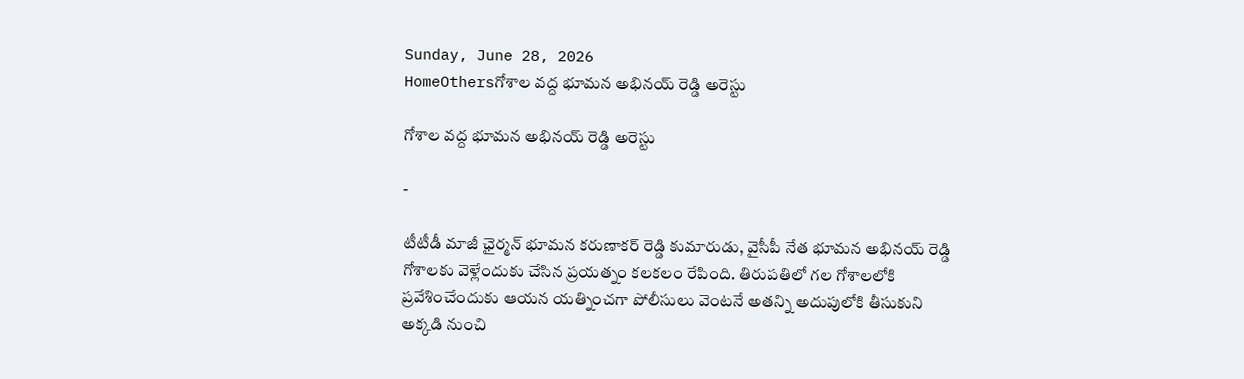Sunday, June 28, 2026
HomeOthersగోశాల వద్ద భూమన అభినయ్ రెడ్డి అరెస్టు

గోశాల వద్ద భూమన అభినయ్ రెడ్డి అరెస్టు

-

టీటీడీ మాజీ ఛైర్మన్ భూమన కరుణాకర్ రెడ్డి కుమారుడు, వైసీపీ నేత భూమన అభినయ్ రెడ్డి గోశాలకు వెళ్లేందుకు చేసిన ప్రయత్నం కలకలం రేపింది. తిరుపతిలో గల గోశాలలోకి ప్రవేశించేందుకు ఆయన యత్నించగా పోలీసులు వెంటనే అతన్ని అదుపులోకి తీసుకుని అక్కడి నుంచి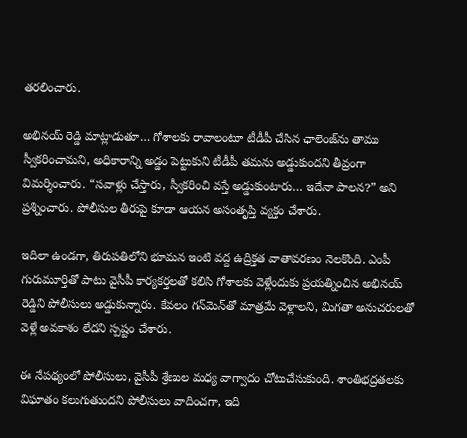తరలించారు.

అభినయ్ రెడ్డి మాట్లాడుతూ… గోశాలకు రావాలంటూ టీడీపీ చేసిన ఛాలెంజ్‌ను తాము స్వీకరించామని, అధికారాన్ని అడ్డం పెట్టుకుని టీడీపీ తమను అడ్డుకుందని తీవ్రంగా విమర్శించారు. “సవాళ్లు చేస్తారు, స్వీకరించి వస్తే అడ్డుకుంటారు… ఇదేనా పాలన?” అని ప్రశ్నించారు. పోలీసుల తీరుపై కూడా ఆయన అసంతృప్తి వ్యక్తం చేశారు.

ఇదిలా ఉండగా, తిరుపతిలోని భూమన ఇంటి వద్ద ఉద్రిక్తత వాతావరణం నెలకొంది. ఎంపీ గురుమూర్తితో పాటు వైసీపీ కార్యకర్తలతో కలిసి గోశాలకు వెళ్లేందుకు ప్రయత్నించిన అభినయ్ రెడ్డిని పోలీసులు అడ్డుకున్నారు. కేవలం గన్‌మెన్‌తో మాత్రమే వెళ్లాలని, మిగతా అనుచరులతో వెళ్లే అవకాశం లేదని స్పష్టం చేశారు.

ఈ నేపథ్యంలో పోలీసులు, వైసీపీ శ్రేణుల మధ్య వాగ్వాదం చోటుచేసుకుంది. శాంతిభద్రతలకు విఘాతం కలుగుతుందని పోలీసులు వాదించగా, ఇది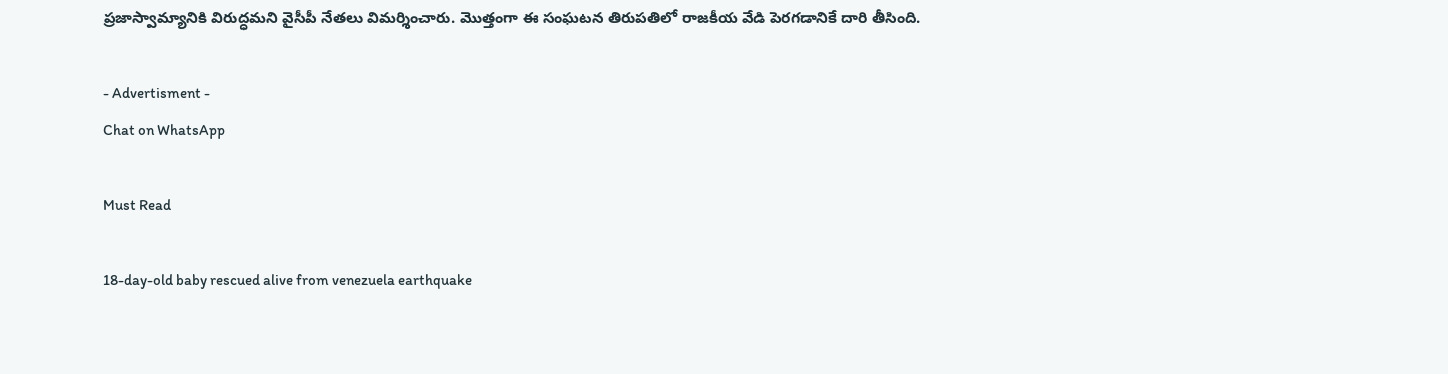ప్రజాస్వామ్యానికి విరుద్ధమని వైసీపీ నేతలు విమర్శించారు. మొత్తంగా ఈ సంఘటన తిరుపతిలో రాజ‌కీయ వేడి పెర‌గ‌డానికే దారి తీసింది.

- Advertisment -
Chat on WhatsApp

Must Read

18-day-old baby rescued alive from venezuela earthquake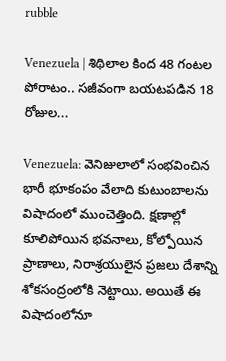rubble

Venezuela | శిథిలాల కింద 48 గంటల పోరాటం.. సజీవంగా బయటపడిన 18 రోజుల...

Venezuela: వెనిజులాలో సంభవించిన భారీ భూకంపం వేలాది కుటుంబాలను విషాదంలో ముంచెత్తింది. క్షణాల్లో కూలిపోయిన భవనాలు, కోల్పోయిన ప్రాణాలు, నిరాశ్రయులైన ప్రజలు దేశాన్ని శోకసంద్రంలోకి నెట్టాయి. అయితే ఈ విషాదంలోనూ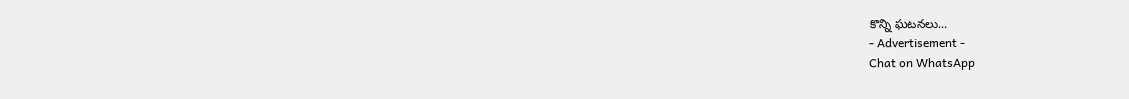కొన్ని ఘటనలు...
- Advertisement -
Chat on WhatsApp